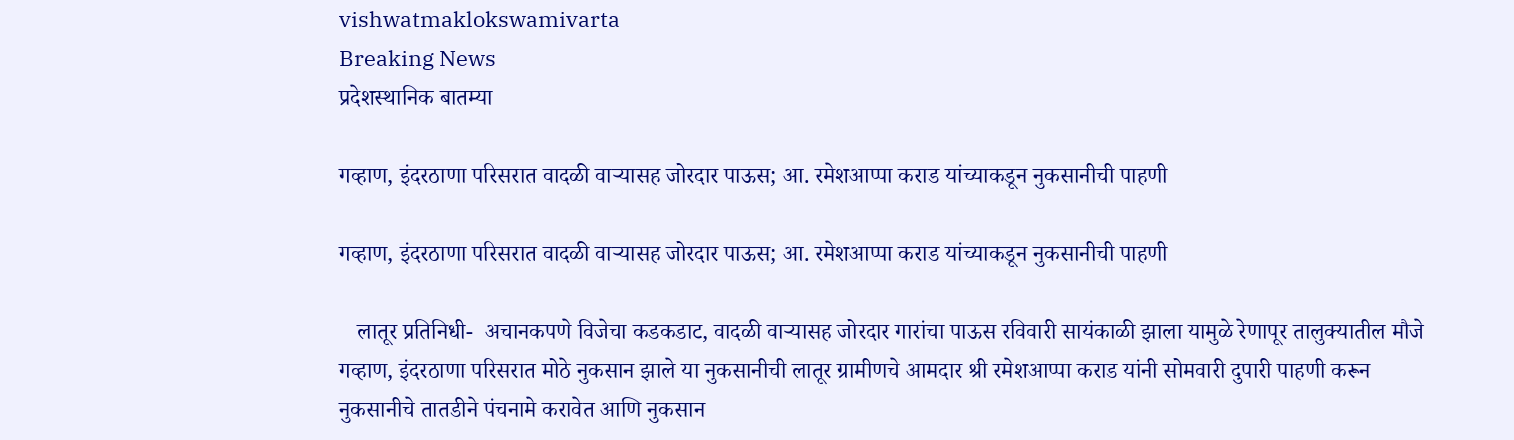vishwatmaklokswamivarta
Breaking News
प्रदेशस्थानिक बातम्या

गव्हाण, इंदरठाणा परिसरात वादळी वाऱ्यासह जोरदार पाऊस; आ. रमेशआप्पा कराड यांच्याकडून नुकसानीची पाहणी

गव्हाण, इंदरठाणा परिसरात वादळी वाऱ्यासह जोरदार पाऊस; आ. रमेशआप्पा कराड यांच्याकडून नुकसानीची पाहणी

   लातूर प्रतिनिधी-  अचानकपणे विजेचा कडकडाट, वादळी वाऱ्यासह जोरदार गारांचा पाऊस रविवारी सायंकाळी झाला यामुळे रेणापूर तालुक्यातील मौजे गव्हाण, इंदरठाणा परिसरात मोठे नुकसान झाले या नुकसानीची लातूर ग्रामीणचे आमदार श्री रमेशआप्पा कराड यांनी सोमवारी दुपारी पाहणी करून नुकसानीचे तातडीने पंचनामे करावेत आणि नुकसान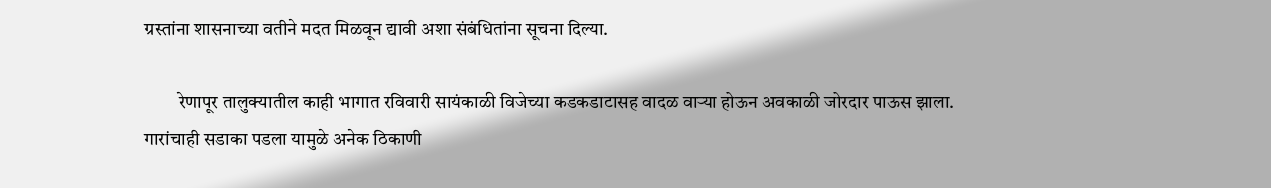ग्रस्तांना शासनाच्या वतीने मदत मिळवून द्यावी अशा संबंधितांना सूचना दिल्या.

         रेणापूर तालुक्यातील काही भागात रविवारी सायंकाळी विजेच्या कडकडाटासह वादळ वाऱ्या होऊन अवकाळी जोरदार पाऊस झाला. गारांचाही सडाका पडला यामुळे अनेक ठिकाणी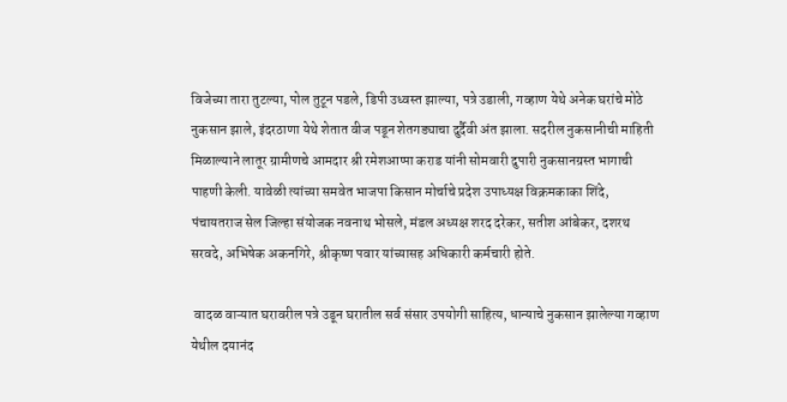विजेच्या तारा तुटल्या, पोल तुटून पडले, डिपी उध्वस्त झाल्या, पत्रे उडाली, गव्हाण येथे अनेक घरांचे मोठे नुकसान झाले, इंदरठाणा येथे शेतात वीज पडून शेतगड्याचा दुर्दैवी अंत झाला. सदरील नुकसानीची माहिती मिळाल्याने लातूर ग्रामीणचे आमदार श्री रमेशआप्पा कराड यांनी सोमवारी दुपारी नुकसानग्रस्त भागाची पाहणी केली. यावेळी त्यांच्या समवेत भाजपा किसान मोर्चाचे प्रदेश उपाध्यक्ष विक्रमकाका शिंदे, पंचायतराज सेल जिल्हा संयोजक नवनाथ भोसले, मंडल अध्यक्ष शरद दरेकर, सतीश आंबेकर, दशरथ सरवदे, अभिषेक अकनगिरे, श्रीकृष्ण पवार यांच्यासह अधिकारी कर्मचारी होते.

 वादळ वाऱ्यात घरावरील पत्रे उडून घरातील सर्व संसार उपयोगी साहित्य, धान्याचे नुकसान झालेल्या गव्हाण येथील दयानंद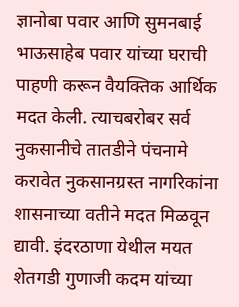ज्ञानोबा पवार आणि सुमनबाई भाऊसाहेब पवार यांच्या घराची पाहणी करून वैयक्तिक आर्थिक मदत केली. त्याचबरोबर सर्व नुकसानीचे तातडीने पंचनामे करावेत नुकसानग्रस्त नागरिकांना शासनाच्या वतीने मदत मिळवून द्यावी. इंदरठाणा येथील मयत शेतगडी गुणाजी कदम यांच्या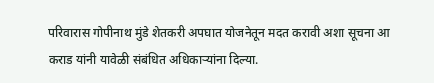परिवारास गोपीनाथ मुंडे शेतकरी अपघात योजनेतून मदत करावी अशा सूचना आ कराड यांनी यावेळी संबंधित अधिकाऱ्यांना दिल्या.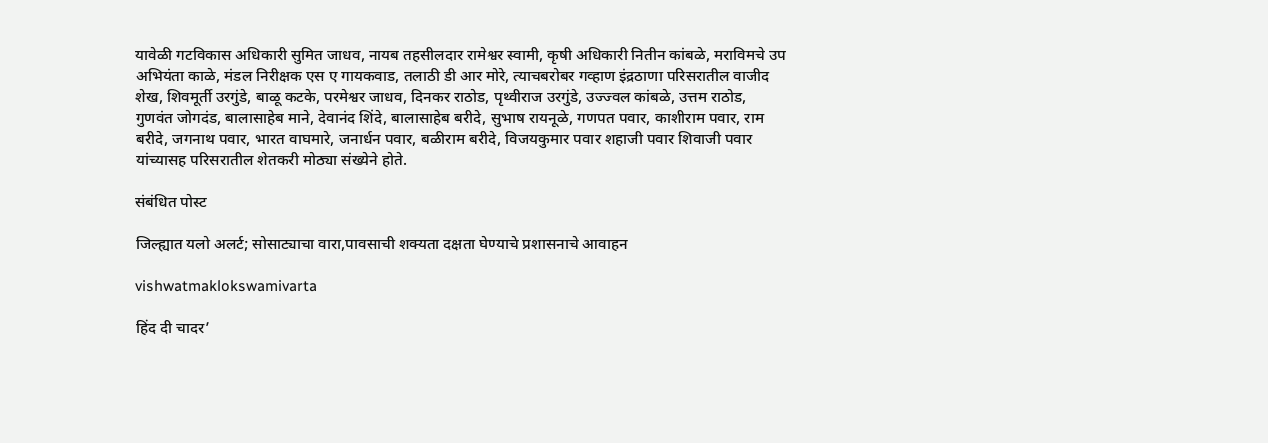यावेळी गटविकास अधिकारी सुमित जाधव, नायब तहसीलदार रामेश्वर स्वामी, कृषी अधिकारी नितीन कांबळे, मराविमचे उप अभियंता काळे, मंडल निरीक्षक एस ए गायकवाड, तलाठी डी आर मोरे, त्याचबरोबर गव्हाण इंद्रठाणा परिसरातील वाजीद शेख, शिवमूर्ती उरगुंडे, बाळू कटके, परमेश्वर जाधव, दिनकर राठोड, पृथ्वीराज उरगुंडे, उज्ज्वल कांबळे, उत्तम राठोड, गुणवंत जोगदंड, बालासाहेब माने, देवानंद शिंदे, बालासाहेब बरीदे, सुभाष रायनूळे, गणपत पवार, काशीराम पवार, राम बरीदे, जगनाथ पवार, भारत वाघमारे, जनार्धन पवार, बळीराम बरीदे, विजयकुमार पवार शहाजी पवार शिवाजी पवार यांच्यासह परिसरातील शेतकरी मोठ्या संख्येने होते.

संबंधित पोस्ट

जिल्ह्यात यलो अलर्ट; सोसाट्याचा वारा,पावसाची शक्यता दक्षता घेण्याचे प्रशासनाचे आवाहन

vishwatmaklokswamivarta

हिंद दी चादर’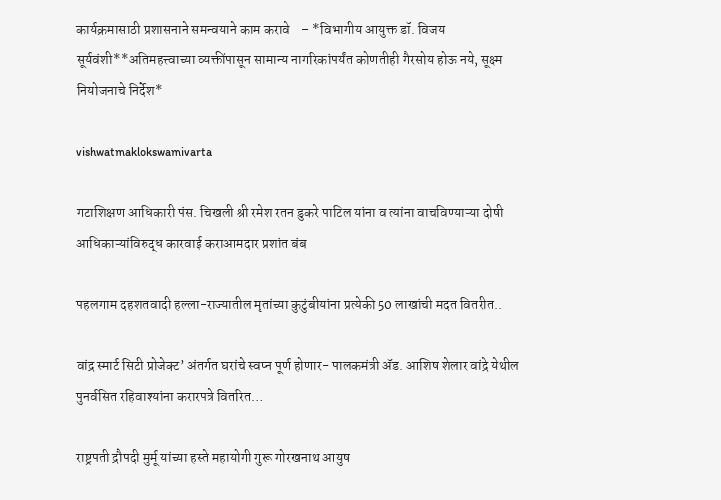कार्यक्रमासाठी प्रशासनाने समन्वयाने काम करावे    – *विभागीय आयुक्त डॉ. विजय सूर्यवंशी**अतिमहत्त्वाच्या व्यक्तींपासून सामान्य नागरिकांपर्यंत कोणतीही गैरसोय होऊ नये, सूक्ष्म नियोजनाचे निर्देश*

vishwatmaklokswamivarta

गटाशिक्षण आधिकारी पंस. चिखली श्री रमेश रतन डुकरे पाटिल यांना व त्यांना वाचविण्याऱ्या दोषी आधिकाऱ्यांविरुद्ध कारवाई कराआमदार प्रशांत बंब

पहलगाम दहशतवादी हल्ला-राज्यातील मृतांच्या कुटुंबीयांना प्रत्येकी 50 लाखांची मदत वितरीत..

वांद्र स्मार्ट सिटी प्रोजेक्ट’ अंतर्गत घरांचे स्वप्न पूर्ण होणार- पालकमंत्री ॲड. आशिष शेलार वांद्रे येथील पुनर्वसित रहिवाश्यांना करारपत्रे वितरित…

राष्ट्रपती द्रौपदी मुर्मू यांच्या हस्ते महायोगी गुरू गोरखनाथ आयुष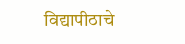विद्यापीठाचे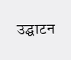उद्घाटन